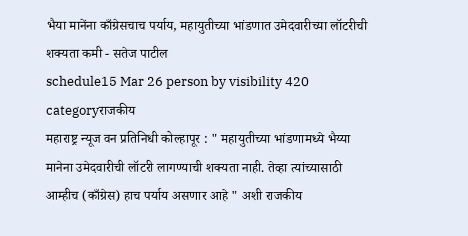भैया मानेंना काँग्रेसचाच पर्याय, महायुतीच्या भांडणात उमेदवारीच्या लॉटरीची शक्यता कमी - सतेज पाटील
schedule15 Mar 26 person by visibility 420 categoryराजकीय
महाराष्ट्र न्यूज वन प्रतिनिधी कोल्हापूर : " महायुतीच्या भांडणामध्ये भैय्या मानेना उमेदवारीची लॉटरी लागण्याची शक्यता नाही. तेव्हा त्यांच्यासाठी आम्हीच (काँग्रेस) हाच पर्याय असणार आहे " अशी राजकीय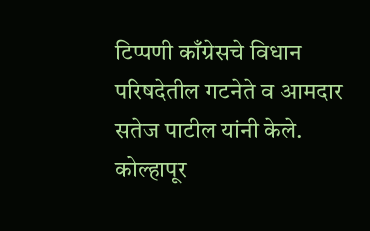टिप्पणी काँग्रेसचे विधान परिषदेतील गटनेते व आमदार सतेज पाटील यांनी केले.
कोल्हापूर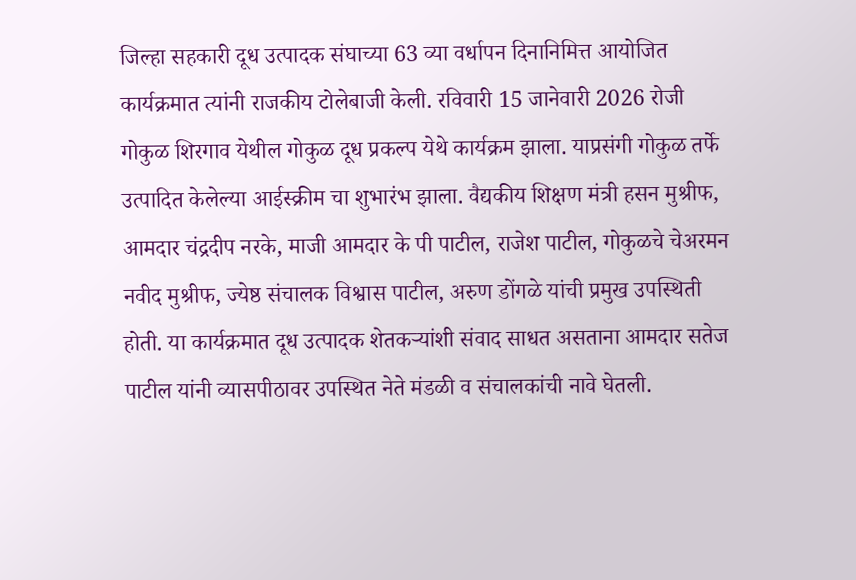जिल्हा सहकारी दूध उत्पादक संघाच्या 63 व्या वर्धापन दिनानिमित्त आयोजित कार्यक्रमात त्यांनी राजकीय टोलेबाजी केली. रविवारी 15 जानेवारी 2026 रोजी गोकुळ शिरगाव येथील गोकुळ दूध प्रकल्प येथे कार्यक्रम झाला. याप्रसंगी गोकुळ तर्फे उत्पादित केलेल्या आईस्क्रीम चा शुभारंभ झाला. वैद्यकीय शिक्षण मंत्री हसन मुश्रीफ, आमदार चंद्रदीप नरके, माजी आमदार के पी पाटील, राजेश पाटील, गोकुळचे चेअरमन नवीद मुश्रीफ, ज्येष्ठ संचालक विश्वास पाटील, अरुण डोंगळे यांची प्रमुख उपस्थिती होती. या कार्यक्रमात दूध उत्पादक शेतकऱ्यांशी संवाद साधत असताना आमदार सतेज पाटील यांनी व्यासपीठावर उपस्थित नेते मंडळी व संचालकांची नावे घेतली.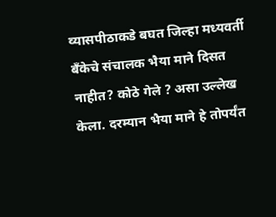व्यासपीठाकडे बघत जिल्हा मध्यवर्ती बँकेचे संचालक भैया माने दिसत नाहीत? कोठे गेले ? असा उल्लेख केला. दरम्यान भैया माने हे तोपर्यंत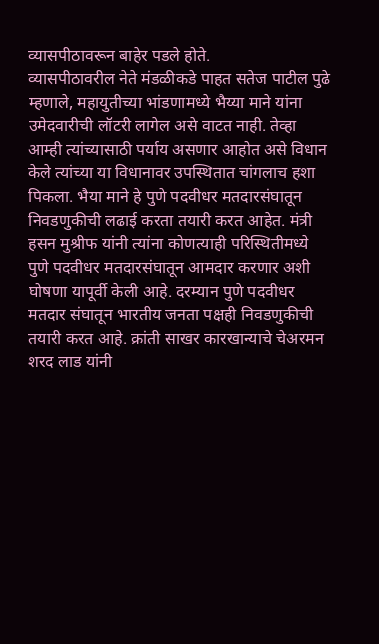व्यासपीठावरून बाहेर पडले होते.
व्यासपीठावरील नेते मंडळीकडे पाहत सतेज पाटील पुढे म्हणाले, महायुतीच्या भांडणामध्ये भैय्या माने यांना उमेदवारीची लॉटरी लागेल असे वाटत नाही. तेव्हा आम्ही त्यांच्यासाठी पर्याय असणार आहोत असे विधान केले त्यांच्या या विधानावर उपस्थितात चांगलाच हशा पिकला. भैया माने हे पुणे पदवीधर मतदारसंघातून निवडणुकीची लढाई करता तयारी करत आहेत. मंत्री हसन मुश्रीफ यांनी त्यांना कोणत्याही परिस्थितीमध्ये पुणे पदवीधर मतदारसंघातून आमदार करणार अशी घोषणा यापूर्वी केली आहे. दरम्यान पुणे पदवीधर मतदार संघातून भारतीय जनता पक्षही निवडणुकीची तयारी करत आहे. क्रांती साखर कारखान्याचे चेअरमन शरद लाड यांनी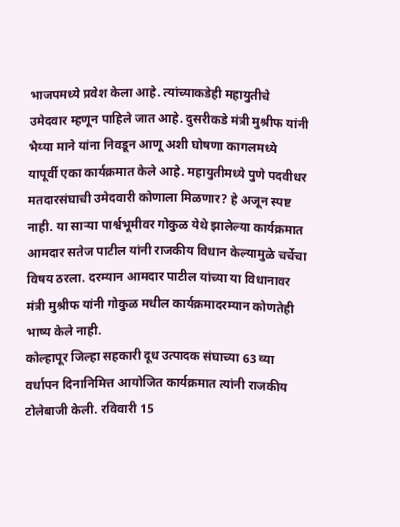भाजपमध्ये प्रवेश केला आहे. त्यांच्याकडेही महायुतीचे उमेदवार म्हणून पाहिले जात आहे. दुसरीकडे मंत्री मुश्रीफ यांनी भैय्या माने यांना निवडून आणू अशी घोषणा कागलमध्ये यापूर्वी एका कार्यक्रमात केले आहे. महायुतीमध्ये पुणे पदवीधर मतदारसंघाची उमेदवारी कोणाला मिळणार? हे अजून स्पष्ट नाही. या साऱ्या पार्श्वभूमीवर गोकुळ येथे झालेल्या कार्यक्रमात आमदार सतेज पाटील यांनी राजकीय विधान केल्यामुळे चर्चेचा विषय ठरला. दरम्यान आमदार पाटील यांच्या या विधानावर मंत्री मुश्रीफ यांनी गोकुळ मधील कार्यक्रमादरम्यान कोणतेही भाष्य केले नाही.
कोल्हापूर जिल्हा सहकारी दूध उत्पादक संघाच्या 63 व्या वर्धापन दिनानिमित्त आयोजित कार्यक्रमात त्यांनी राजकीय टोलेबाजी केली. रविवारी 15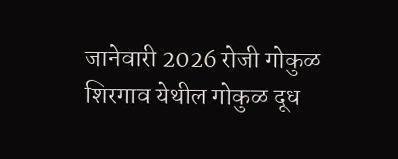जानेवारी 2026 रोजी गोकुळ शिरगाव येथील गोकुळ दूध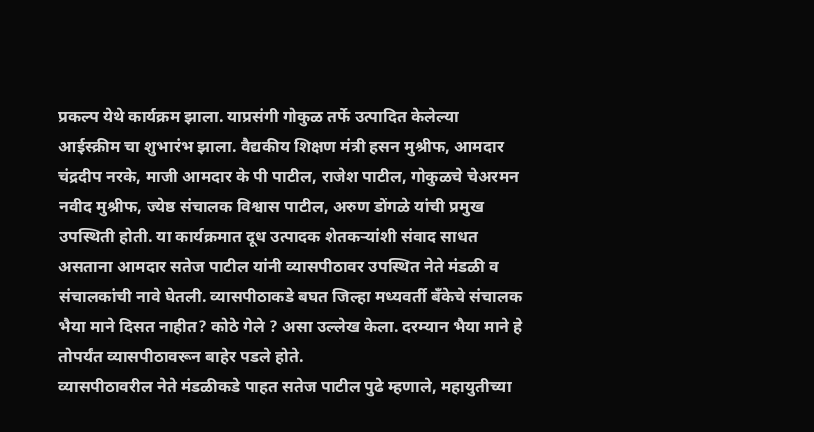प्रकल्प येथे कार्यक्रम झाला. याप्रसंगी गोकुळ तर्फे उत्पादित केलेल्या आईस्क्रीम चा शुभारंभ झाला. वैद्यकीय शिक्षण मंत्री हसन मुश्रीफ, आमदार चंद्रदीप नरके, माजी आमदार के पी पाटील, राजेश पाटील, गोकुळचे चेअरमन नवीद मुश्रीफ, ज्येष्ठ संचालक विश्वास पाटील, अरुण डोंगळे यांची प्रमुख उपस्थिती होती. या कार्यक्रमात दूध उत्पादक शेतकऱ्यांशी संवाद साधत असताना आमदार सतेज पाटील यांनी व्यासपीठावर उपस्थित नेते मंडळी व संचालकांची नावे घेतली. व्यासपीठाकडे बघत जिल्हा मध्यवर्ती बँकेचे संचालक भैया माने दिसत नाहीत? कोठे गेले ? असा उल्लेख केला. दरम्यान भैया माने हे तोपर्यंत व्यासपीठावरून बाहेर पडले होते.
व्यासपीठावरील नेते मंडळीकडे पाहत सतेज पाटील पुढे म्हणाले, महायुतीच्या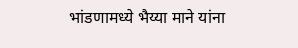भांडणामध्ये भैय्या माने यांना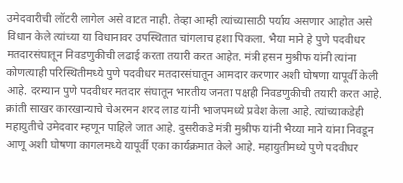उमेदवारीची लॉटरी लागेल असे वाटत नाही. तेव्हा आम्ही त्यांच्यासाठी पर्याय असणार आहोत असे विधान केले त्यांच्या या विधानावर उपस्थितात चांगलाच हशा पिकला. भैया माने हे पुणे पदवीधर मतदारसंघातून निवडणुकीची लढाई करता तयारी करत आहेत. मंत्री हसन मुश्रीफ यांनी त्यांना कोणत्याही परिस्थितीमध्ये पुणे पदवीधर मतदारसंघातून आमदार करणार अशी घोषणा यापूर्वी केली आहे. दरम्यान पुणे पदवीधर मतदार संघातून भारतीय जनता पक्षही निवडणुकीची तयारी करत आहे. क्रांती साखर कारखान्याचे चेअरमन शरद लाड यांनी भाजपमध्ये प्रवेश केला आहे. त्यांच्याकडेही महायुतीचे उमेदवार म्हणून पाहिले जात आहे. दुसरीकडे मंत्री मुश्रीफ यांनी भैय्या माने यांना निवडून आणू अशी घोषणा कागलमध्ये यापूर्वी एका कार्यक्रमात केले आहे. महायुतीमध्ये पुणे पदवीधर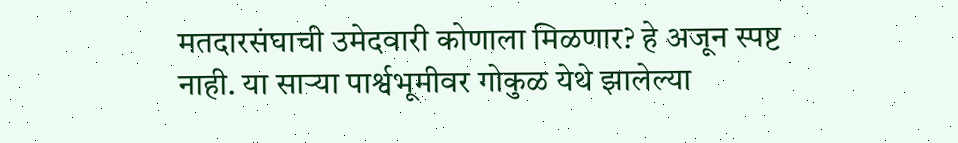मतदारसंघाची उमेदवारी कोणाला मिळणार? हे अजून स्पष्ट नाही. या साऱ्या पार्श्वभूमीवर गोकुळ येथे झालेल्या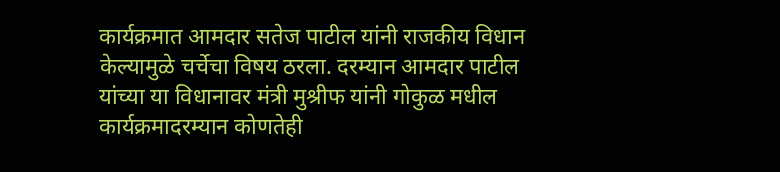कार्यक्रमात आमदार सतेज पाटील यांनी राजकीय विधान केल्यामुळे चर्चेचा विषय ठरला. दरम्यान आमदार पाटील यांच्या या विधानावर मंत्री मुश्रीफ यांनी गोकुळ मधील कार्यक्रमादरम्यान कोणतेही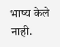भाष्य केले नाही.